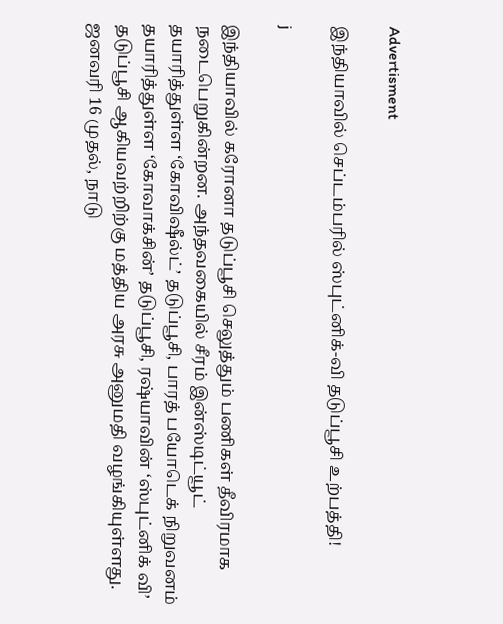Advertisment

இந்தியாவில் செப்டம்பரில் ஸ்புட்னிக்-வி தடுப்பூசி உற்பத்தி!

j

இந்தியாவில் கரோனா தடுப்பூசி செலுத்தும் பணிகள் தீவிரமாக நடைபெறுகின்றன. அந்தவகையில் சீரம் இன்ஸ்டிட்யூட் தயாரித்துள்ள ‘கோவிஷீல்ட்’ தடுப்பூசி, பாரத் பயோடெக் நிறுவனம் தயாரித்துள்ள ‘கோவாக்சின்’ தடுப்பூசி, ரஷ்யாவின் ‘ஸ்புட்னிக் வி’ தடுப்பூசி ஆகியவற்றிற்கு மத்திய அரசு அனுமதி வழங்கியுள்ளது. ஜனவரி 16 முதல், நாடு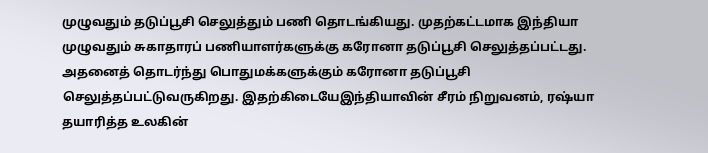முழுவதும் தடுப்பூசி செலுத்தும் பணி தொடங்கியது. முதற்கட்டமாக இந்தியா முழுவதும் சுகாதாரப் பணியாளர்களுக்கு கரோனா தடுப்பூசி செலுத்தப்பட்டது. அதனைத் தொடர்ந்து பொதுமக்களுக்கும் கரோனா தடுப்பூசி செலுத்தப்பட்டுவருகிறது. இதற்கிடையேஇந்தியாவின் சீரம் நிறுவனம், ரஷ்யா தயாரித்த உலகின்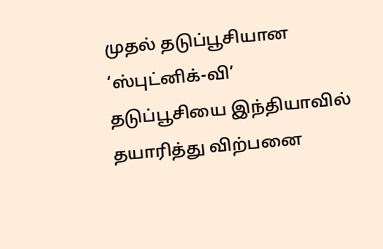முதல் தடுப்பூசியான ‘ஸ்புட்னிக்-வி’ தடுப்பூசியை இந்தியாவில் தயாரித்து விற்பனை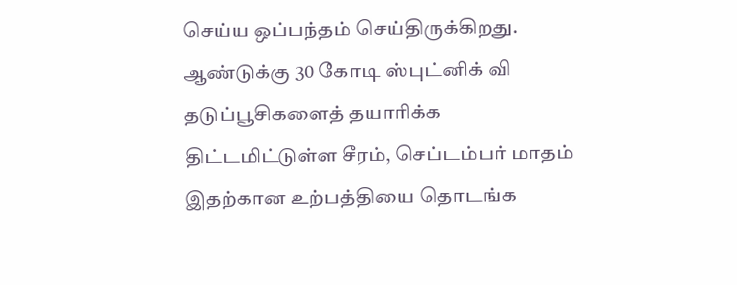செய்ய ஒப்பந்தம் செய்திருக்கிறது. ஆண்டுக்கு 30 கோடி ஸ்புட்னிக் வி தடுப்பூசிகளைத் தயாரிக்க திட்டமிட்டுள்ள சீரம், செப்டம்பர் மாதம் இதற்கான உற்பத்தியை தொடங்க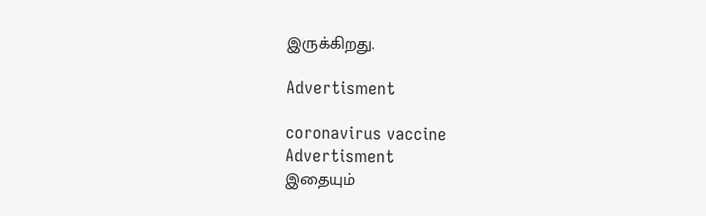இருக்கிறது.

Advertisment

coronavirus vaccine
Advertisment
இதையும்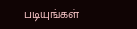படியுங்கள்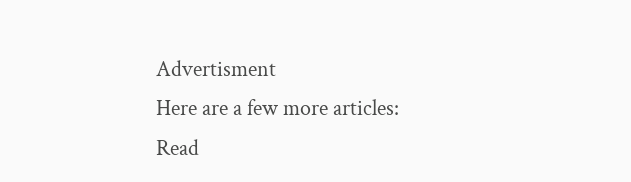Advertisment
Here are a few more articles:
Read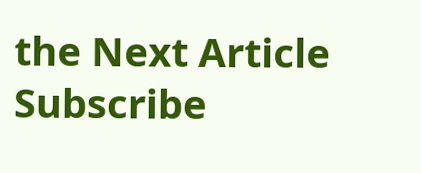the Next Article
Subscribe